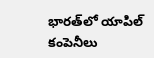భార‌త్‌లో యాపిల్ కంపెనీలు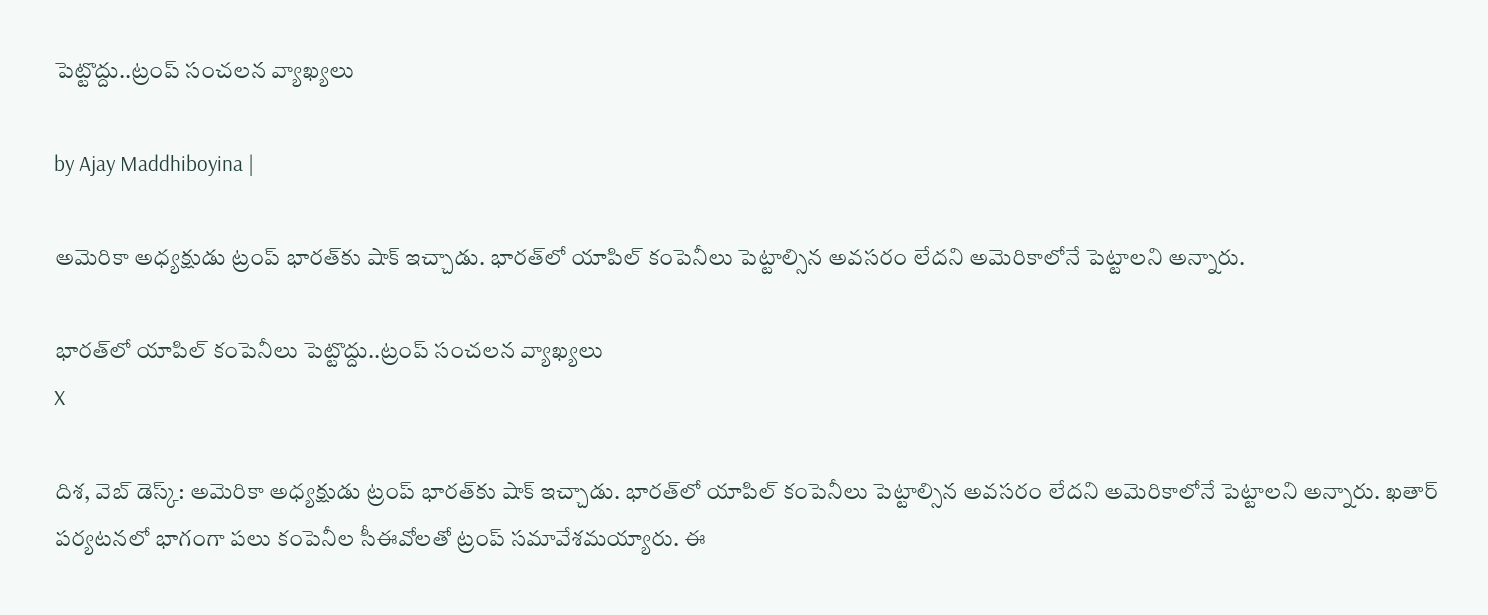పెట్టొద్దు..ట్రంప్ సంచలన వ్యాఖ్యలు

by Ajay Maddhiboyina |

అమెరికా అధ్య‌క్షుడు ట్రంప్ భార‌త్‌కు షాక్ ఇచ్చాడు. భారత్‌లో యాపిల్ కంపెనీలు పెట్టాల్సిన అవసరం లేదని అమెరికాలోనే పెట్టాలని అన్నారు.

భార‌త్‌లో యాపిల్ కంపెనీలు పెట్టొద్దు..ట్రంప్ సంచలన వ్యాఖ్యలు
X

దిశ, వెబ్ డెస్క్: అమెరికా అధ్య‌క్షుడు ట్రంప్ భార‌త్‌కు షాక్ ఇచ్చాడు. భారత్‌లో యాపిల్ కంపెనీలు పెట్టాల్సిన అవసరం లేదని అమెరికాలోనే పెట్టాలని అన్నారు. ఖతార్ పర్యటనలో భాగంగా పలు కంపెనీల సీఈవోలతో ట్రంప్ సమావేశమయ్యారు. ఈ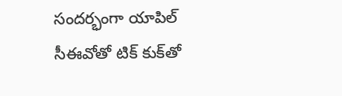సందర్భంగా యాపిల్ సీఈవోతో టిక్ కుక్‌తో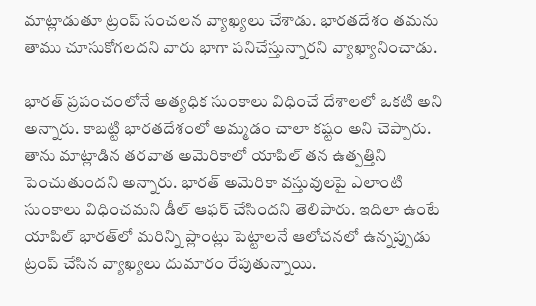మాట్లాడుతూ ట్రంప్ సంచలన వ్యాఖ్యలు చేశాడు. భారతదేశం తమను తాము చూసుకోగలదని వారు భాగా పనిచేస్తున్నారని వ్యాఖ్యానించాడు.

భారత్ ప్రపంచంలోనే అత్యధిక సుంకాలు విధించే దేశాలలో ఒకటి అని అన్నారు. కాబట్టి భారతదేశంలో అమ్మడం చాలా కష్టం అని చెప్పారు. తాను మాట్లాడిన తరవాత అమెరికాలో యాపిల్ తన ఉత్పత్తిని పెంచుతుందని అన్నారు. భారత్ అమెరికా వస్తువులపై ఎలాంటి సుంకాలు విధించమని డీల్ ఆఫర్ చేసిందని తెలిపారు. ఇదిలా ఉంటే యాపిల్ భారత్‌లో మరిన్ని ప్లాంట్లు పెట్టాలనే ఆలోచనలో ఉన్నప్పుడు ట్రంప్ చేసిన వ్యాఖ్యలు దుమారం రేపుతున్నాయి.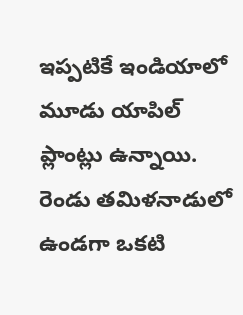ఇప్పటికే ఇండియాలో మూడు యాపిల్ ప్లాంట్లు ఉన్నాయి. రెండు తమిళనాడులో ఉండగా ఒకటి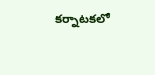కర్నాటకలో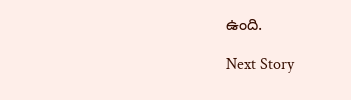ఉంది.

Next Story